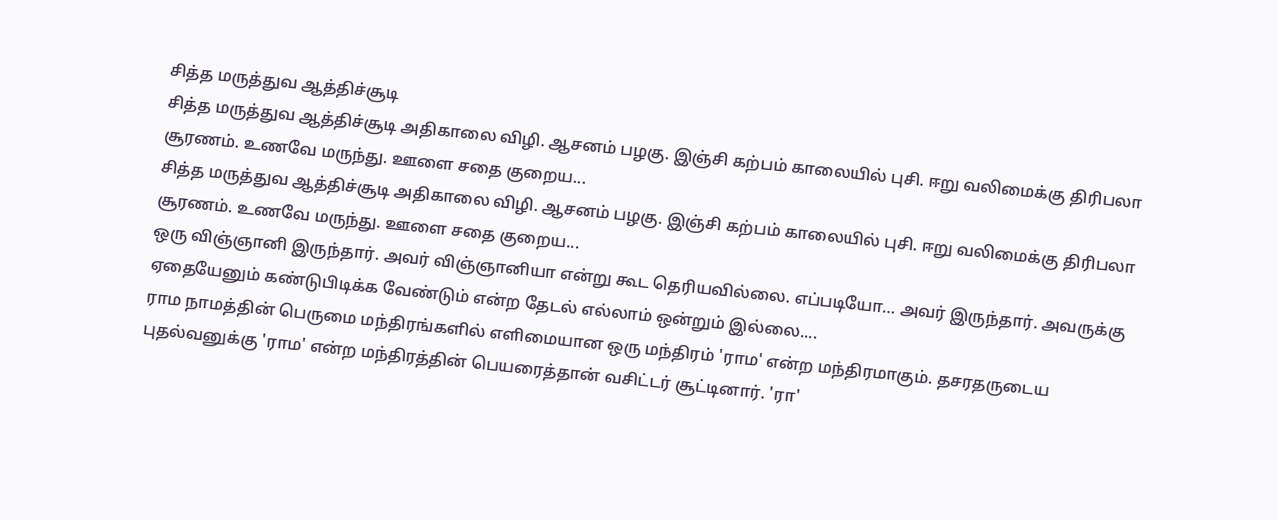சித்த மருத்துவ ஆத்திச்சூடி
சித்த மருத்துவ ஆத்திச்சூடி அதிகாலை விழி. ஆசனம் பழகு. இஞ்சி கற்பம் காலையில் புசி. ஈறு வலிமைக்கு திரிபலா சூரணம். உணவே மருந்து. ஊளை சதை குறைய...
சித்த மருத்துவ ஆத்திச்சூடி அதிகாலை விழி. ஆசனம் பழகு. இஞ்சி கற்பம் காலையில் புசி. ஈறு வலிமைக்கு திரிபலா சூரணம். உணவே மருந்து. ஊளை சதை குறைய...
ஒரு விஞ்ஞானி இருந்தார். அவர் விஞ்ஞானியா என்று கூட தெரியவில்லை. எப்படியோ… அவர் இருந்தார். அவருக்கு ஏதையேனும் கண்டுபிடிக்க வேண்டும் என்ற தேடல் எல்லாம் ஒன்றும் இல்லை....
ராம நாமத்தின் பெருமை மந்திரங்களில் எளிமையான ஒரு மந்திரம் 'ராம' என்ற மந்திரமாகும். தசரதருடைய புதல்வனுக்கு 'ராம' என்ற மந்திரத்தின் பெயரைத்தான் வசிட்டர் சூட்டினார். 'ரா'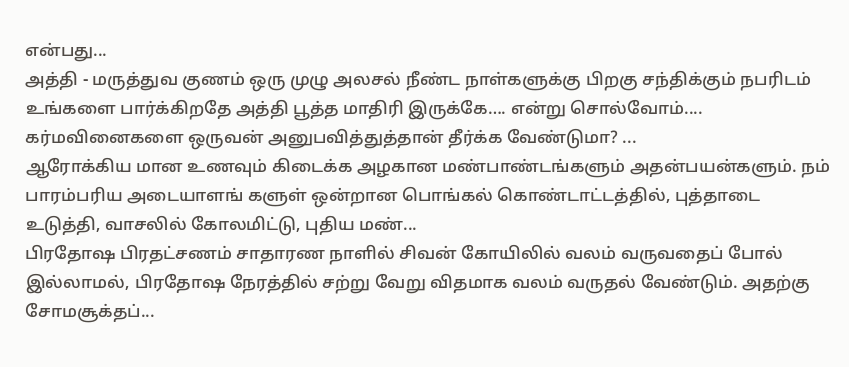என்பது...
அத்தி - மருத்துவ குணம் ஒரு முழு அலசல் நீண்ட நாள்களுக்கு பிறகு சந்திக்கும் நபரிடம் உங்களை பார்க்கிறதே அத்தி பூத்த மாதிரி இருக்கே…. என்று சொல்வோம்....
கர்மவினைகளை ஒருவன் அனுபவித்துத்தான் தீர்க்க வேண்டுமா? ...
ஆரோக்கிய மான உணவும் கிடைக்க அழகான மண்பாண்டங்களும் அதன்பயன்களும். நம் பாரம்பரிய அடையாளங் களுள் ஒன்றான பொங்கல் கொண்டாட்டத்தில், புத்தாடை உடுத்தி, வாசலில் கோலமிட்டு, புதிய மண்...
பிரதோஷ பிரதட்சணம் சாதாரண நாளில் சிவன் கோயிலில் வலம் வருவதைப் போல் இல்லாமல், பிரதோஷ நேரத்தில் சற்று வேறு விதமாக வலம் வருதல் வேண்டும். அதற்கு சோமசூக்தப்...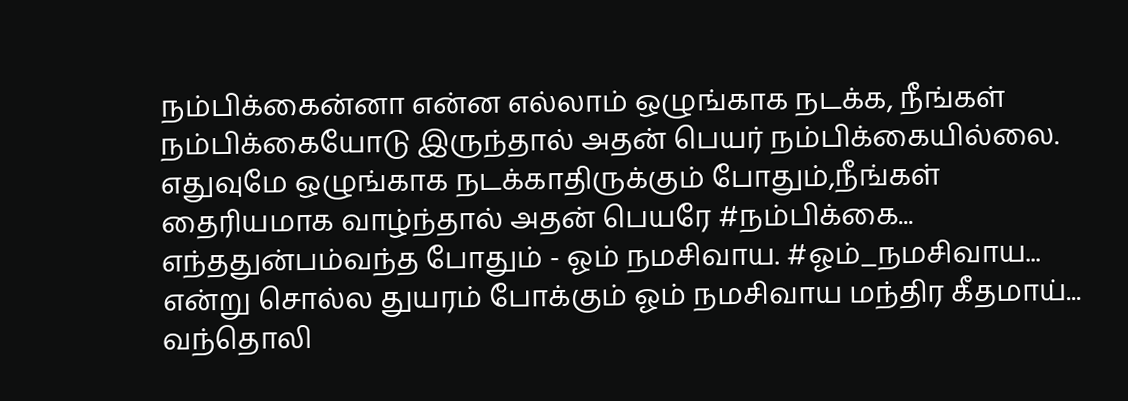நம்பிக்கைன்னா என்ன எல்லாம் ஒழுங்காக நடக்க, நீங்கள் நம்பிக்கையோடு இருந்தால் அதன் பெயர் நம்பிக்கையில்லை. எதுவுமே ஒழுங்காக நடக்காதிருக்கும் போதும்,நீங்கள் தைரியமாக வாழ்ந்தால் அதன் பெயரே #நம்பிக்கை...
எந்ததுன்பம்வந்த போதும் - ஓம் நமசிவாய. #ஓம்_நமசிவாய... என்று சொல்ல துயரம் போக்கும் ஓம் நமசிவாய மந்திர கீதமாய்... வந்தொலி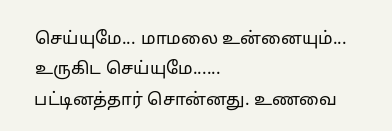செய்யுமே... மாமலை உன்னையும்... உருகிட செய்யுமே......
பட்டினத்தார் சொன்னது. உணவை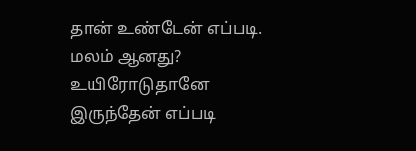தான் உண்டேன் எப்படி. மலம் ஆனது? உயிரோடுதானே இருந்தேன் எப்படி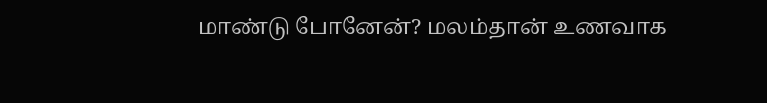மாண்டு போனேன்? மலம்தான் உணவாக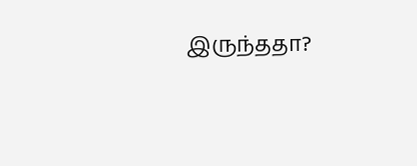இருந்ததா?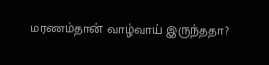மரணம்தான் வாழ்வாய் இருந்ததா?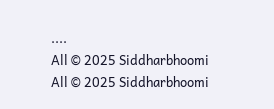....
All © 2025 Siddharbhoomi
All © 2025 Siddharbhoomi